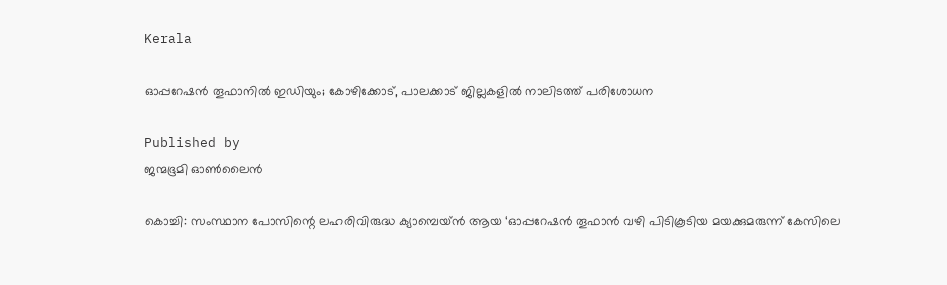Kerala

ഓപ്പറേഷൻ തൂഫാനിൽ ഇഡിയും; കോഴിക്കോട്, പാലക്കാട് ജില്ലകളിൽ നാലിടത്ത് പരിശോധന

Published by
ജന്മഭൂമി ഓണ്‍ലൈന്‍

കൊച്ചി: സംസ്ഥാന പോസിന്റെ ലഹരിവിരുദ്ധ ക്യാമ്പെയ്ൻ ആയ ‘ഓപ്പറേഷൻ തൂഫാൻ വഴി പിടികൂടിയ മയക്കുമരുന്ന് കേസിലെ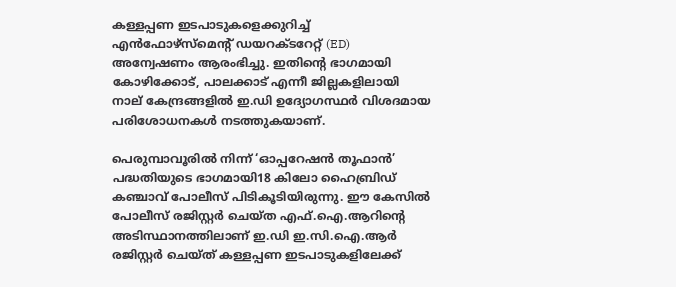കള്ളപ്പണ ഇടപാടുകളെക്കുറിച്ച് എൻഫോഴ്‌സ്‌മെന്റ് ഡയറക്ടറേറ്റ് (ED) അന്വേഷണം ആരംഭിച്ചു. ഇതിന്റെ ഭാഗമായി കോഴിക്കോട്, പാലക്കാട് എന്നീ ജില്ലകളിലായി നാല് കേന്ദ്രങ്ങളിൽ ഇ.ഡി ഉദ്യോഗസ്ഥർ വിശദമായ പരിശോധനകൾ നടത്തുകയാണ്.

പെരുമ്പാവൂരിൽ നിന്ന് ‘ഓപ്പറേഷൻ തൂഫാൻ’ പദ്ധതിയുടെ ഭാഗമായി18 കിലോ ഹൈബ്രിഡ് കഞ്ചാവ് പോലീസ് പിടികൂടിയിരുന്നു. ഈ കേസിൽ പോലീസ് രജിസ്റ്റർ ചെയ്ത എഫ്.ഐ.ആറിന്റെ അടിസ്ഥാനത്തിലാണ് ഇ.ഡി ഇ.സി.ഐ.ആർ രജിസ്റ്റർ ചെയ്ത് കള്ളപ്പണ ഇടപാടുകളിലേക്ക്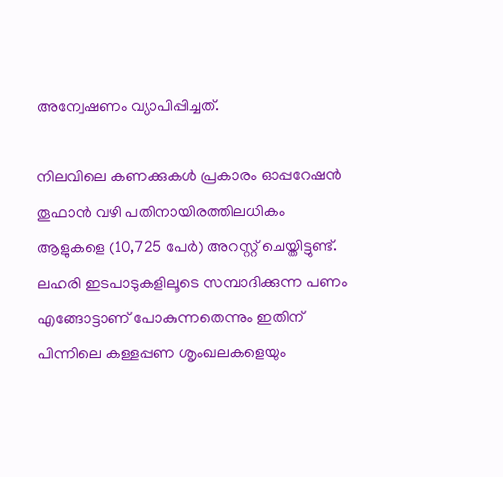അന്വേഷണം വ്യാപിപ്പിച്ചത്.

നിലവിലെ കണക്കുകൾ പ്രകാരം ഓപ്പറേഷൻ തൂഫാൻ വഴി പതിനായിരത്തിലധികം ആളുകളെ (10,725 പേർ) അറസ്റ്റ് ചെയ്തിട്ടുണ്ട്. ലഹരി ഇടപാടുകളിലൂടെ സമ്പാദിക്കുന്ന പണം എങ്ങോട്ടാണ് പോകുന്നതെന്നും ഇതിന് പിന്നിലെ കള്ളപ്പണ ശൃംഖലകളെയും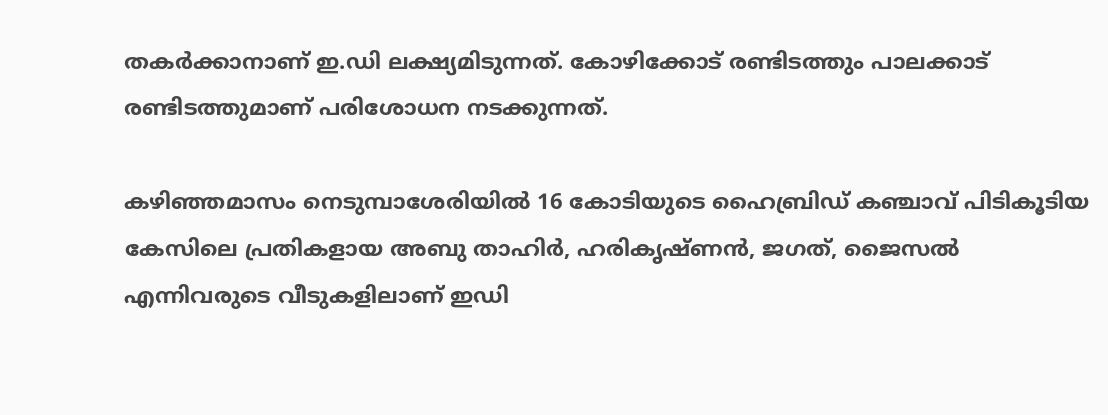തകർക്കാനാണ് ഇ.ഡി ലക്ഷ്യമിടുന്നത്. കോഴിക്കോട് രണ്ടിടത്തും പാലക്കാട് രണ്ടിടത്തുമാണ് പരിശോധന നടക്കുന്നത്.

കഴിഞ്ഞമാസം നെടുമ്പാശേരിയിൽ 16 കോടിയുടെ ഹൈബ്രിഡ് കഞ്ചാവ് പിടികൂടിയ കേസിലെ പ്രതികളായ അബു താഹിർ, ഹരികൃഷ്ണൻ, ജഗത്, ജൈസൽ എന്നിവരുടെ വീടുകളിലാണ് ഇഡി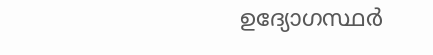ഉദ്യോഗസ്ഥർ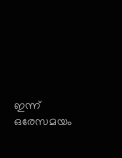ഇന്ന് ഒരേസമയം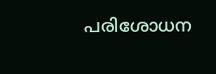പരിശോധന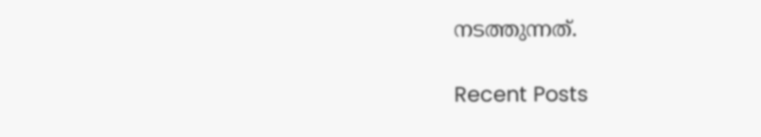നടത്തുന്നത്.

Recent Posts